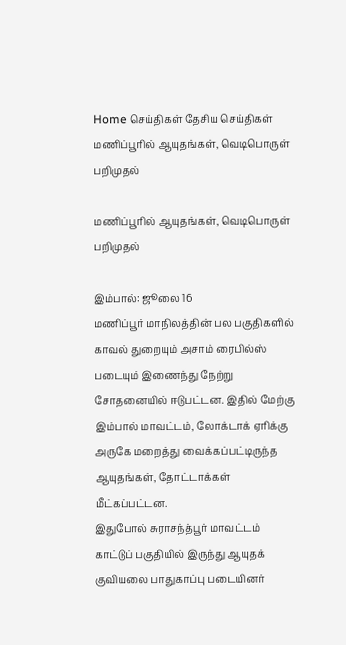Home செய்திகள் தேசிய செய்திகள் மணிப்பூரில் ஆயுதங்கள், வெடிபொருள் பறிமுதல்

மணிப்பூரில் ஆயுதங்கள், வெடிபொருள் பறிமுதல்

இம்பால்: ஜூலை 16
மணிப்பூர் மாநிலத்தின் பல பகுதிகளில் காவல் துறையும் அசாம் ரைபில்ஸ் படையும் இணைந்து நேற்று சோதனையில் ஈடுபட்டன. இதில் மேற்கு இம்பால் மாவட்டம், லோக்டாக் ஏரிக்கு அருகே மறைத்து வைக்கப்பட்டிருந்த ஆயுதங்கள், தோட்டாக்கள் மீட்கப்பட்டன.
இதுபோல் சுராசந்த்பூர் மாவட்டம் காட்டுப் பகுதியில் இருந்து ஆயுதக் குவியலை பாதுகாப்பு படையினர்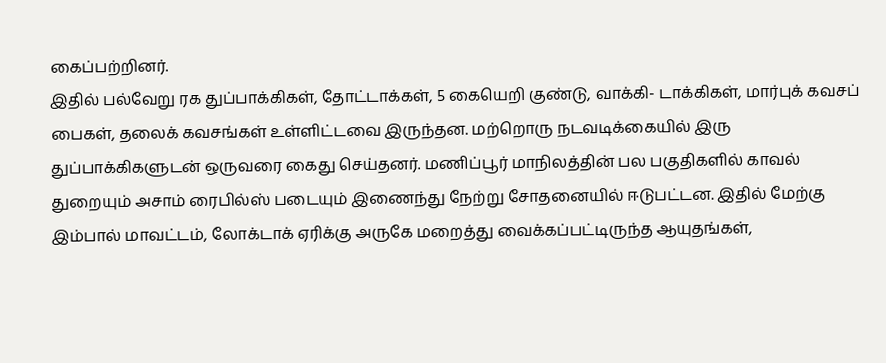கைப்பற்றினர்.
இதில் பல்வேறு ரக துப்பாக்கிகள், தோட்டாக்கள், 5 கையெறி குண்டு, வாக்கி- டாக்கிகள், மார்புக் கவசப் பைகள், தலைக் கவசங்கள் உள்ளிட்டவை இருந்தன. மற்றொரு நடவடிக்கையில் இரு துப்பாக்கிகளுடன் ஒருவரை கைது செய்தனர். மணிப்பூர் மாநிலத்தின் பல பகுதிகளில் காவல் துறையும் அசாம் ரைபில்ஸ் படையும் இணைந்து நேற்று சோதனையில் ஈடுபட்டன. இதில் மேற்கு இம்பால் மாவட்டம், லோக்டாக் ஏரிக்கு அருகே மறைத்து வைக்கப்பட்டிருந்த ஆயுதங்கள்,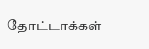தோட்டாக்கள்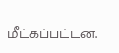மீட்கப்பட்டன.